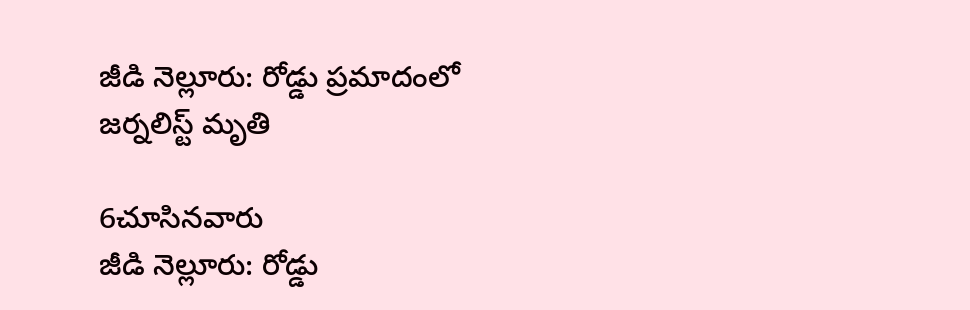జీడి నెల్లూరు: రోడ్డు ప్రమాదంలో జర్నలిస్ట్ మృతి

6చూసినవారు
జీడి నెల్లూరు: రోడ్డు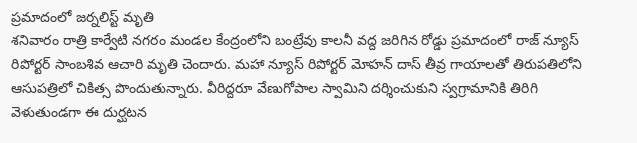ప్రమాదంలో జర్నలిస్ట్ మృతి
శనివారం రాత్రి కార్వేటి నగరం మండల కేంద్రంలోని బంట్రేవు కాలనీ వద్ద జరిగిన రోడ్డు ప్రమాదంలో రాజ్ న్యూస్ రిపోర్టర్ సాంబశివ ఆచారి మృతి చెందారు. మహా న్యూస్ రిపోర్టర్ మోహన్ దాస్ తీవ్ర గాయాలతో తిరుపతిలోని ఆసుపత్రిలో చికిత్స పొందుతున్నారు. వీరిద్దరూ వేణుగోపాల స్వామిని దర్శించుకుని స్వగ్రామానికి తిరిగి వెళుతుండగా ఈ దుర్ఘటన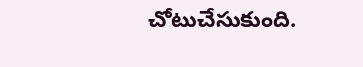చోటుచేసుకుంది.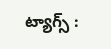ట్యాగ్స్ :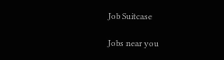Job Suitcase

Jobs near you